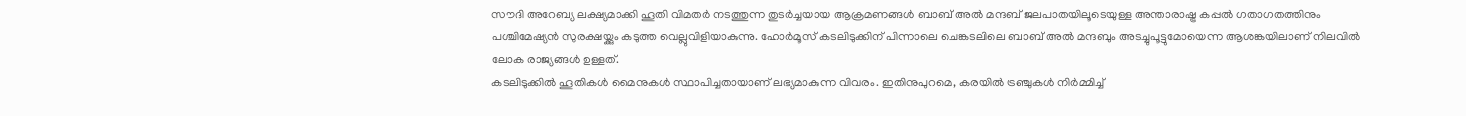സൗദി അറേബ്യ ലക്ഷ്യമാക്കി ഹൂതി വിമതർ നടത്തുന്ന തുടർച്ചയായ ആക്രമണങ്ങൾ ബാബ് അൽ മന്ദബ് ജലപാതയിലൂടെയുള്ള അന്താരാഷ്ട്ര കപ്പൽ ഗതാഗതത്തിനും പശ്ചിമേഷ്യൻ സുരക്ഷയ്ക്കും കടുത്ത വെല്ലുവിളിയാകുന്നു. ഹോർമൂസ് കടലിടുക്കിന് പിന്നാലെ ചെങ്കടലിലെ ബാബ് അൽ മന്ദബും അടച്ചുപൂട്ടുമോയെന്ന ആശങ്കയിലാണ് നിലവിൽ ലോക രാജ്യങ്ങൾ ഉള്ളത്.
കടലിടുക്കിൽ ഹൂതികൾ മൈനുകൾ സ്ഥാപിച്ചതായാണ് ലഭ്യമാകുന്ന വിവരം. ഇതിനുപുറമെ, കരയിൽ ട്രഞ്ചുകൾ നിർമ്മിച്ച്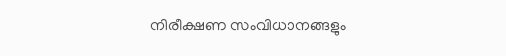നിരീക്ഷണ സംവിധാനങ്ങളും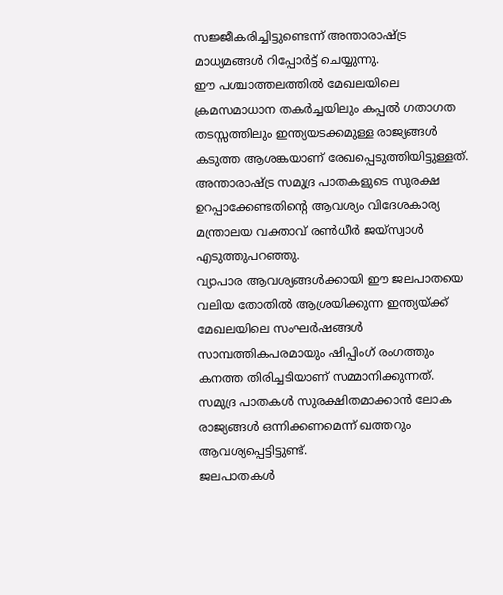സജ്ജീകരിച്ചിട്ടുണ്ടെന്ന് അന്താരാഷ്ട്ര മാധ്യമങ്ങൾ റിപ്പോർട്ട് ചെയ്യുന്നു.
ഈ പശ്ചാത്തലത്തിൽ മേഖലയിലെ ക്രമസമാധാന തകർച്ചയിലും കപ്പൽ ഗതാഗത തടസ്സത്തിലും ഇന്ത്യയടക്കമുള്ള രാജ്യങ്ങൾ കടുത്ത ആശങ്കയാണ് രേഖപ്പെടുത്തിയിട്ടുള്ളത്. അന്താരാഷ്ട്ര സമുദ്ര പാതകളുടെ സുരക്ഷ ഉറപ്പാക്കേണ്ടതിന്റെ ആവശ്യം വിദേശകാര്യ മന്ത്രാലയ വക്താവ് രൺധീർ ജയ്സ്വാൾ എടുത്തുപറഞ്ഞു.
വ്യാപാര ആവശ്യങ്ങൾക്കായി ഈ ജലപാതയെ വലിയ തോതിൽ ആശ്രയിക്കുന്ന ഇന്ത്യയ്ക്ക് മേഖലയിലെ സംഘർഷങ്ങൾ സാമ്പത്തികപരമായും ഷിപ്പിംഗ് രംഗത്തും കനത്ത തിരിച്ചടിയാണ് സമ്മാനിക്കുന്നത്. സമുദ്ര പാതകൾ സുരക്ഷിതമാക്കാൻ ലോക രാജ്യങ്ങൾ ഒന്നിക്കണമെന്ന് ഖത്തറും ആവശ്യപ്പെട്ടിട്ടുണ്ട്.
ജലപാതകൾ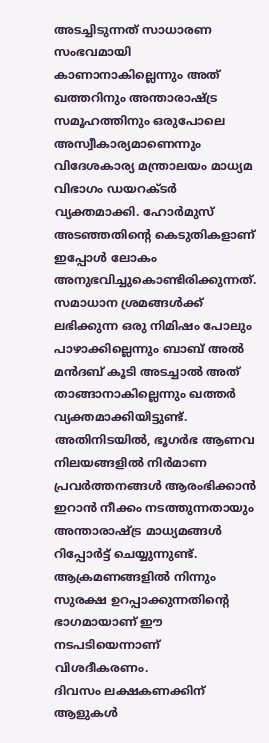അടച്ചിടുന്നത് സാധാരണ സംഭവമായി കാണാനാകില്ലെന്നും അത് ഖത്തറിനും അന്താരാഷ്ട്ര സമൂഹത്തിനും ഒരുപോലെ അസ്വീകാര്യമാണെന്നും വിദേശകാര്യ മന്ത്രാലയം മാധ്യമ വിഭാഗം ഡയറക്ടർ വ്യക്തമാക്കി. ഹോർമുസ് അടഞ്ഞതിന്റെ കെടുതികളാണ് ഇപ്പോൾ ലോകം അനുഭവിച്ചുകൊണ്ടിരിക്കുന്നത്.
സമാധാന ശ്രമങ്ങൾക്ക് ലഭിക്കുന്ന ഒരു നിമിഷം പോലും പാഴാക്കില്ലെന്നും ബാബ് അൽ മൻദബ് കൂടി അടച്ചാൽ അത് താങ്ങാനാകില്ലെന്നും ഖത്തർ വ്യക്തമാക്കിയിട്ടുണ്ട്. അതിനിടയിൽ, ഭൂഗർഭ ആണവ നിലയങ്ങളിൽ നിർമാണ പ്രവർത്തനങ്ങൾ ആരംഭിക്കാൻ ഇറാൻ നീക്കം നടത്തുന്നതായും അന്താരാഷ്ട്ര മാധ്യമങ്ങൾ റിപ്പോർട്ട് ചെയ്യുന്നുണ്ട്.
ആക്രമണങ്ങളിൽ നിന്നും സുരക്ഷ ഉറപ്പാക്കുന്നതിന്റെ ഭാഗമായാണ് ഈ നടപടിയെന്നാണ് വിശദീകരണം.
ദിവസം ലക്ഷകണക്കിന് ആളുകൾ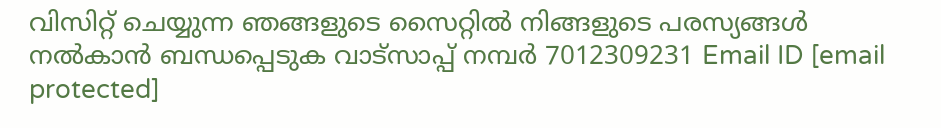വിസിറ്റ് ചെയ്യുന്ന ഞങ്ങളുടെ സൈറ്റിൽ നിങ്ങളുടെ പരസ്യങ്ങൾ നൽകാൻ ബന്ധപ്പെടുക വാട്സാപ്പ് നമ്പർ 7012309231 Email ID [email protected]